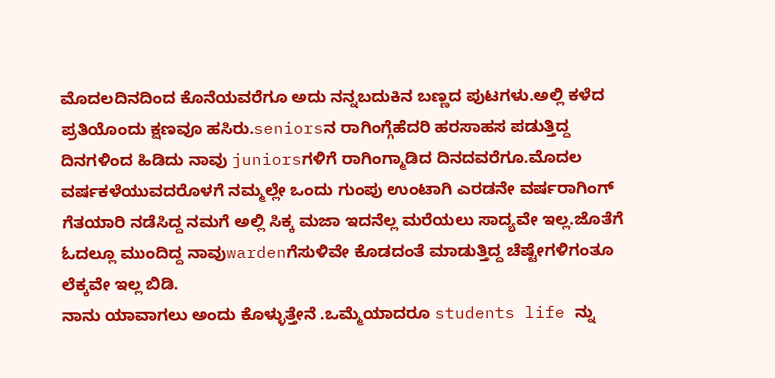ಮೊದಲದಿನದಿಂದ ಕೊನೆಯವರೆಗೂ ಅದು ನನ್ನಬದುಕಿನ ಬಣ್ಣದ ಪುಟಗಳು.ಅಲ್ಲಿ ಕಳೆದ ಪ್ರತಿಯೊಂದು ಕ್ಷಣವೂ ಹಸಿರು.seniorsನ ರಾಗಿಂಗ್ಗೆಹೆದರಿ ಹರಸಾಹಸ ಪಡುತ್ತಿದ್ದ ದಿನಗಳಿಂದ ಹಿಡಿದು ನಾವು juniorsಗಳಿಗೆ ರಾಗಿಂಗ್ಮಾಡಿದ ದಿನದವರೆಗೂ.ಮೊದಲ ವರ್ಷಕಳೆಯುವದರೊಳಗೆ ನಮ್ಮಲ್ಲೇ ಒಂದು ಗುಂಪು ಉಂಟಾಗಿ ಎರಡನೇ ವರ್ಷರಾಗಿಂಗ್ ಗೆತಯಾರಿ ನಡೆಸಿದ್ದ ನಮಗೆ ಅಲ್ಲಿ ಸಿಕ್ಕ ಮಜಾ ಇದನೆಲ್ಲ ಮರೆಯಲು ಸಾದ್ಯವೇ ಇಲ್ಲ.ಜೊತೆಗೆ ಓದಲ್ಲೂ ಮುಂದಿದ್ದ ನಾವುwardenಗೆಸುಳಿವೇ ಕೊಡದಂತೆ ಮಾಡುತ್ತಿದ್ದ ಚೆಷ್ಟೇಗಳಿಗಂತೂ ಲೆಕ್ಕವೇ ಇಲ್ಲ ಬಿಡಿ.
ನಾನು ಯಾವಾಗಲು ಅಂದು ಕೊಳ್ಳುತ್ತೇನೆ .ಒಮ್ಮೆಯಾದರೂ students life ನ್ನು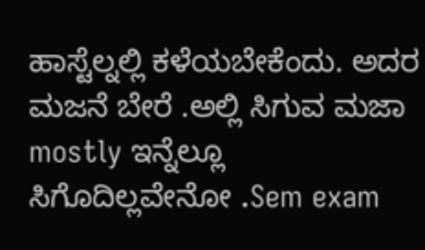ಹಾಸ್ಟೆಲ್ನಲ್ಲಿ ಕಳೆಯಬೇಕೆಂದು. ಅದರ ಮಜನೆ ಬೇರೆ .ಅಲ್ಲಿ ಸಿಗುವ ಮಜಾ mostly ಇನ್ನೆಲ್ಲೂ ಸಿಗೊದಿಲ್ಲವೇನೋ .Sem exam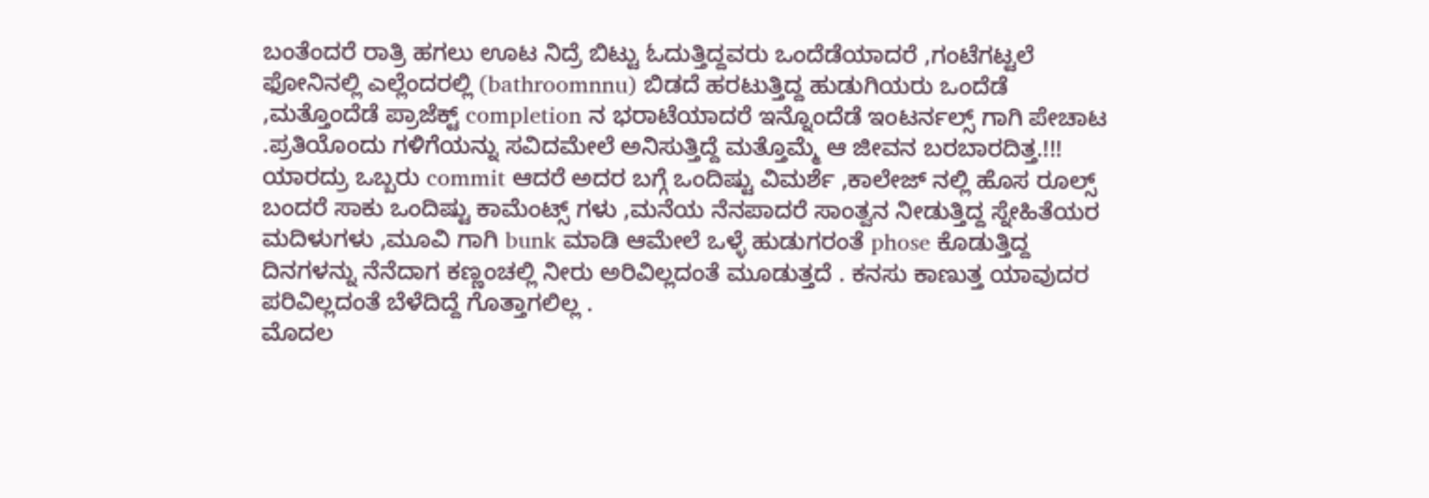ಬಂತೆಂದರೆ ರಾತ್ರಿ ಹಗಲು ಊಟ ನಿದ್ರೆ ಬಿಟ್ಟು ಓದುತ್ತಿದ್ದವರು ಒಂದೆಡೆಯಾದರೆ ,ಗಂಟೆಗಟ್ಟಲೆ ಫೋನಿನಲ್ಲಿ ಎಲ್ಲೆಂದರಲ್ಲಿ (bathroomnnu) ಬಿಡದೆ ಹರಟುತ್ತಿದ್ದ ಹುಡುಗಿಯರು ಒಂದೆಡೆ ,ಮತ್ತೊಂದೆಡೆ ಪ್ರಾಜೆಕ್ಟ್ completion ನ ಭರಾಟೆಯಾದರೆ ಇನ್ನೊಂದೆಡೆ ಇಂಟರ್ನಲ್ಸ್ ಗಾಗಿ ಪೇಚಾಟ .ಪ್ರತಿಯೊಂದು ಗಳಿಗೆಯನ್ನು ಸವಿದಮೇಲೆ ಅನಿಸುತ್ತಿದ್ದೆ ಮತ್ತೊಮ್ಮೆ ಆ ಜೀವನ ಬರಬಾರದಿತ್ತ.!!! ಯಾರದ್ರು ಒಬ್ಬರು commit ಆದರೆ ಅದರ ಬಗ್ಗೆ ಒಂದಿಷ್ಟು ವಿಮರ್ಶೆ ,ಕಾಲೇಜ್ ನಲ್ಲಿ ಹೊಸ ರೂಲ್ಸ್ ಬಂದರೆ ಸಾಕು ಒಂದಿಷ್ಟು ಕಾಮೆಂಟ್ಸ್ ಗಳು ,ಮನೆಯ ನೆನಪಾದರೆ ಸಾಂತ್ವನ ನೀಡುತ್ತಿದ್ದ ಸ್ನೇಹಿತೆಯರ ಮದಿಳುಗಳು ,ಮೂವಿ ಗಾಗಿ bunk ಮಾಡಿ ಆಮೇಲೆ ಒಳ್ಳೆ ಹುಡುಗರಂತೆ phose ಕೊಡುತ್ತಿದ್ದ ದಿನಗಳನ್ನು ನೆನೆದಾಗ ಕಣ್ಣಂಚಲ್ಲಿ ನೀರು ಅರಿವಿಲ್ಲದಂತೆ ಮೂಡುತ್ತದೆ . ಕನಸು ಕಾಣುತ್ತ ಯಾವುದರ ಪರಿವಿಲ್ಲದಂತೆ ಬೆಳೆದಿದ್ದೆ ಗೊತ್ತಾಗಲಿಲ್ಲ .
ಮೊದಲ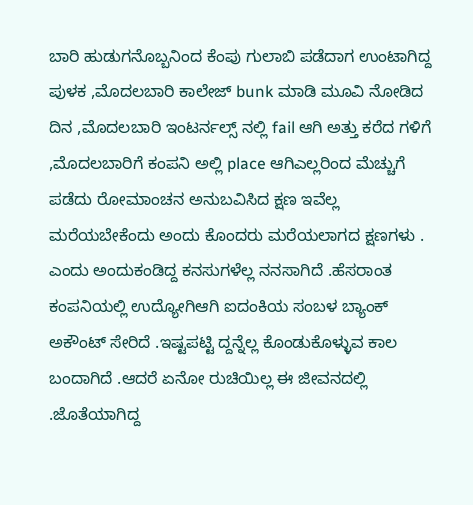ಬಾರಿ ಹುಡುಗನೊಬ್ಬನಿಂದ ಕೆಂಪು ಗುಲಾಬಿ ಪಡೆದಾಗ ಉಂಟಾಗಿದ್ದ ಪುಳಕ ,ಮೊದಲಬಾರಿ ಕಾಲೇಜ್ bunk ಮಾಡಿ ಮೂವಿ ನೋಡಿದ ದಿನ ,ಮೊದಲಬಾರಿ ಇಂಟರ್ನಲ್ಸ್ ನಲ್ಲಿ fail ಆಗಿ ಅತ್ತು ಕರೆದ ಗಳಿಗೆ ,ಮೊದಲಬಾರಿಗೆ ಕಂಪನಿ ಅಲ್ಲಿ place ಆಗಿಎಲ್ಲರಿಂದ ಮೆಚ್ಚುಗೆ ಪಡೆದು ರೋಮಾಂಚನ ಅನುಬವಿಸಿದ ಕ್ಷಣ ಇವೆಲ್ಲ ಮರೆಯಬೇಕೆಂದು ಅಂದು ಕೊಂದರು ಮರೆಯಲಾಗದ ಕ್ಷಣಗಳು .
ಎಂದು ಅಂದುಕಂಡಿದ್ದ ಕನಸುಗಳೆಲ್ಲ ನನಸಾಗಿದೆ .ಹೆಸರಾಂತ ಕಂಪನಿಯಲ್ಲಿ ಉದ್ಯೋಗಿಆಗಿ ಐದಂಕಿಯ ಸಂಬಳ ಬ್ಯಾಂಕ್ ಅಕೌಂಟ್ ಸೇರಿದೆ .ಇಷ್ಟಪಟ್ಟಿ ದ್ದನ್ನೆಲ್ಲ ಕೊಂಡುಕೊಳ್ಳುವ ಕಾಲ ಬಂದಾಗಿದೆ .ಆದರೆ ಏನೋ ರುಚಿಯಿಲ್ಲ ಈ ಜೀವನದಲ್ಲಿ .ಜೊತೆಯಾಗಿದ್ದ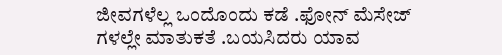ಜೀವಗಳೆಲ್ಲ ಒಂದೊಂದು ಕಡೆ .ಫೋನ್ ಮೆಸೇಜ್ ಗಳಲ್ಲೇ ಮಾತುಕತೆ .ಬಯಸಿದರು ಯಾವ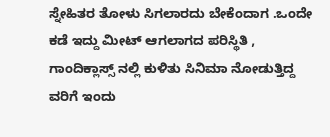ಸ್ನೇಹಿತರ ತೋಳು ಸಿಗಲಾರದು ಬೇಕೆಂದಾಗ .ಒಂದೇ ಕಡೆ ಇದ್ದು ಮೀಟ್ ಆಗಲಾಗದ ಪರಿಸ್ಥಿತಿ , ಗಾಂದಿಕ್ಲಾಸ್ಸ್ ನಲ್ಲಿ ಕುಳಿತು ಸಿನಿಮಾ ನೋಡುತ್ತಿದ್ದ ವರಿಗೆ ಇಂದು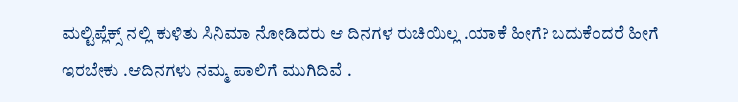ಮಲ್ಟಿಪ್ಲೆಕ್ಸ್ ನಲ್ಲಿ ಕುಳಿತು ಸಿನಿಮಾ ನೋಡಿದರು ಆ ದಿನಗಳ ರುಚಿಯಿಲ್ಲ .ಯಾಕೆ ಹೀಗೆ? ಬದುಕೆಂದರೆ ಹೀಗೆ ಇರಬೇಕು .ಆದಿನಗಳು ನಮ್ಮ ಪಾಲಿಗೆ ಮುಗಿದಿವೆ .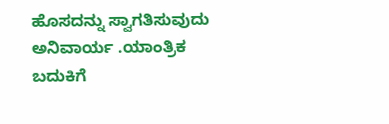ಹೊಸದನ್ನು ಸ್ವಾಗತಿಸುವುದು ಅನಿವಾರ್ಯ .ಯಾಂತ್ರಿಕ ಬದುಕಿಗೆ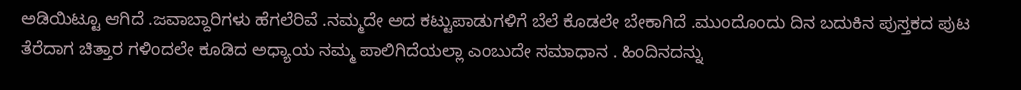ಅಡಿಯಿಟ್ಟೂ ಆಗಿದೆ .ಜವಾಬ್ದಾರಿಗಳು ಹೆಗಲೆರಿವೆ .ನಮ್ಮದೇ ಅದ ಕಟ್ಟುಪಾಡುಗಳಿಗೆ ಬೆಲೆ ಕೊಡಲೇ ಬೇಕಾಗಿದೆ .ಮುಂದೊಂದು ದಿನ ಬದುಕಿನ ಪುಸ್ತಕದ ಪುಟ ತೆರೆದಾಗ ಚಿತ್ತಾರ ಗಳಿಂದಲೇ ಕೂಡಿದ ಅಧ್ಯಾಯ ನಮ್ಮ ಪಾಲಿಗಿದೆಯಲ್ಲಾ ಎಂಬುದೇ ಸಮಾಧಾನ . ಹಿಂದಿನದನ್ನು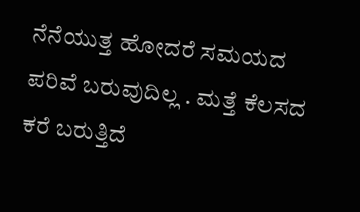ನೆನೆಯುತ್ತ ಹೋದರೆ ಸಮಯದ ಪರಿವೆ ಬರುವುದಿಲ್ಲ . ಮತ್ತೆ ಕೆಲಸದ ಕರೆ ಬರುತ್ತಿದೆ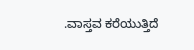.ವಾಸ್ತವ ಕರೆಯುತ್ತಿದೆ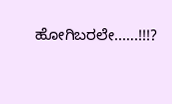ಹೋಗಿಬರಲೇ..….!!!?